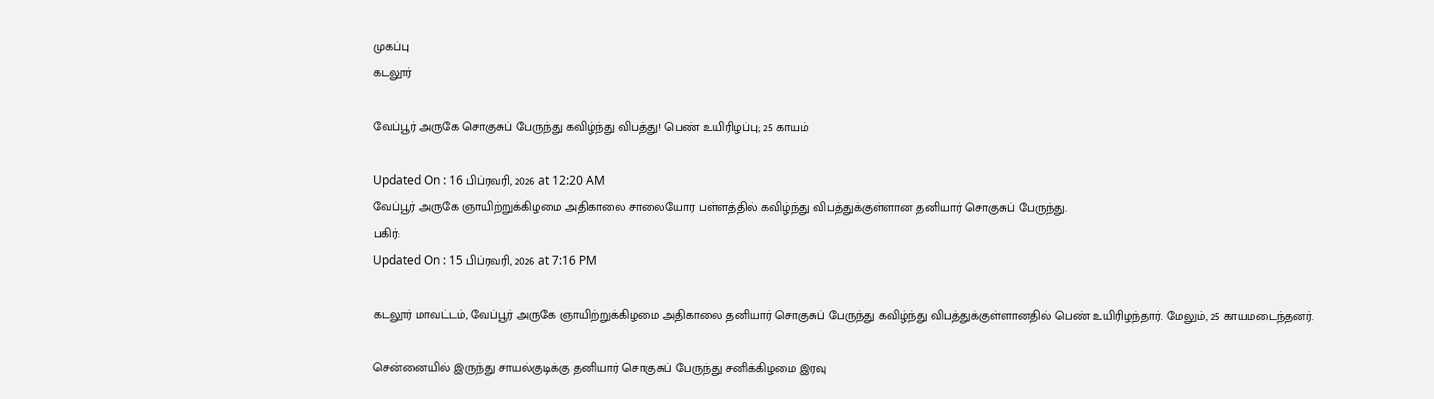முகப்பு
கடலூர்

வேப்பூர் அருகே சொகுசுப் பேருந்து கவிழ்ந்து விபத்து! பெண் உயிரிழப்பு; 25 காயம்

Updated On : 16 பிப்ரவரி, 2026 at 12:20 AM
வேப்பூர் அருகே ஞாயிற்றுக்கிழமை அதிகாலை சாலையோர பள்ளத்தில் கவிழ்ந்து விபத்துக்குள்ளான தனியார் சொகுசுப் பேருந்து.
பகிர்:
Updated On : 15 பிப்ரவரி, 2026 at 7:16 PM

கடலூர் மாவட்டம், வேப்பூர் அருகே ஞாயிற்றுக்கிழமை அதிகாலை தனியார் சொகுசுப் பேருந்து கவிழ்ந்து விபத்துக்குள்ளானதில் பெண் உயிரிழந்தார். மேலும், 25 காயமடைந்தனர்.

சென்னையில் இருந்து சாயல்குடிக்கு தனியார் சொகுசுப் பேருந்து சனிக்கிழமை இரவு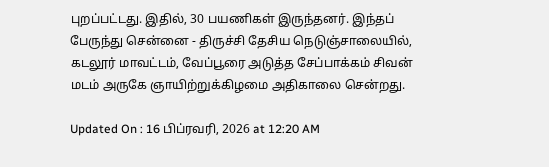புறப்பட்டது. இதில், 30 பயணிகள் இருந்தனர். இந்தப் பேருந்து சென்னை - திருச்சி தேசிய நெடுஞ்சாலையில், கடலூர் மாவட்டம், வேப்பூரை அடுத்த சேப்பாக்கம் சிவன் மடம் அருகே ஞாயிற்றுக்கிழமை அதிகாலை சென்றது.

Updated On : 16 பிப்ரவரி, 2026 at 12:20 AM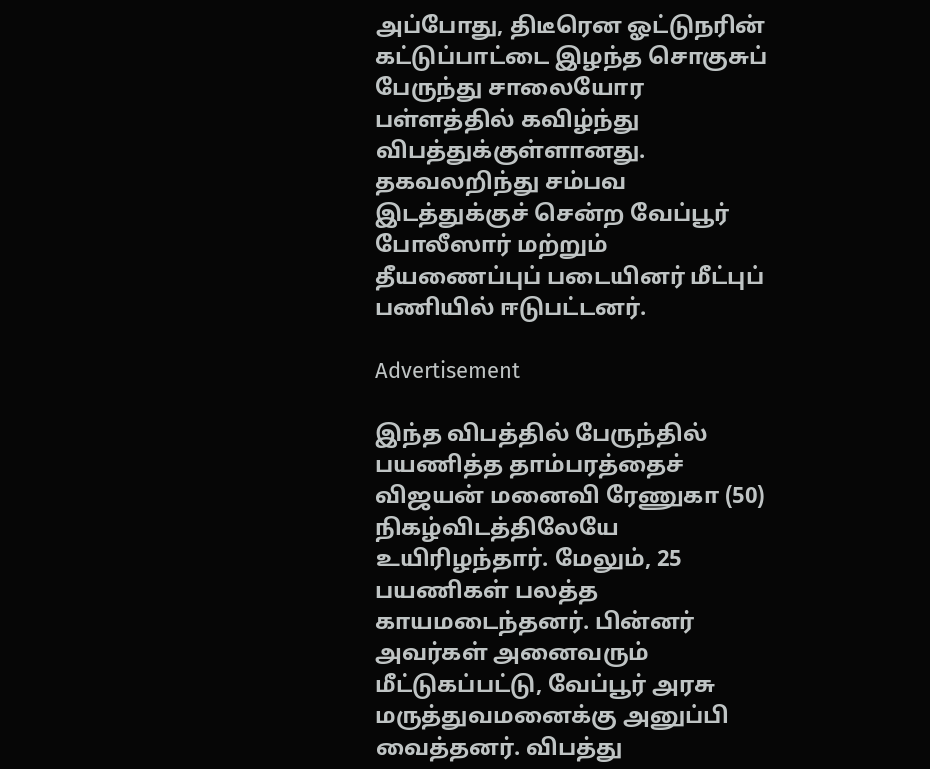அப்போது, திடீரென ஓட்டுநரின் கட்டுப்பாட்டை இழந்த சொகுசுப் பேருந்து சாலையோர பள்ளத்தில் கவிழ்ந்து விபத்துக்குள்ளானது. தகவலறிந்து சம்பவ இடத்துக்குச் சென்ற வேப்பூர் போலீஸார் மற்றும் தீயணைப்புப் படையினர் மீட்புப் பணியில் ஈடுபட்டனர்.

Advertisement

இந்த விபத்தில் பேருந்தில் பயணித்த தாம்பரத்தைச் விஜயன் மனைவி ரேணுகா (50) நிகழ்விடத்திலேயே உயிரிழந்தார். மேலும், 25 பயணிகள் பலத்த காயமடைந்தனர். பின்னர் அவர்கள் அனைவரும் மீட்டுகப்பட்டு, வேப்பூர் அரசு மருத்துவமனைக்கு அனுப்பி வைத்தனர். விபத்து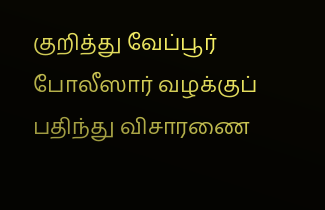குறித்து வேப்பூர் போலீஸார் வழக்குப் பதிந்து விசாரணை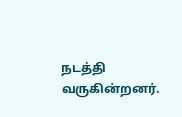நடத்தி வருகின்றனர்.